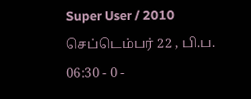Super User / 2010 செப்டெம்பர் 22 , பி.ப. 06:30 - 0 -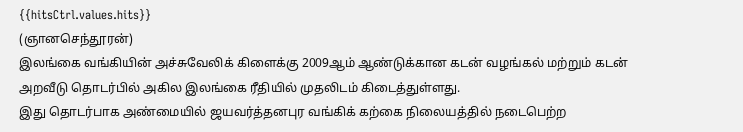{{hitsCtrl.values.hits}}
(ஞானசெந்தூரன்)
இலங்கை வங்கியின் அச்சுவேலிக் கிளைக்கு 2009ஆம் ஆண்டுக்கான கடன் வழங்கல் மற்றும் கடன் அறவீடு தொடர்பில் அகில இலங்கை ரீதியில் முதலிடம் கிடைத்துள்ளது.
இது தொடர்பாக அண்மையில் ஜயவர்த்தனபுர வங்கிக் கற்கை நிலையத்தில் நடைபெற்ற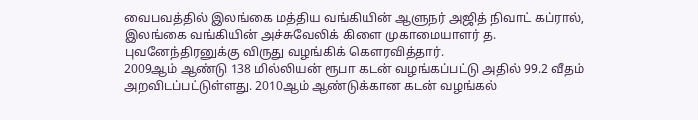வைபவத்தில் இலங்கை மத்திய வங்கியின் ஆளுநர் அஜித் நிவாட் கப்ரால், இலங்கை வங்கியின் அச்சுவேலிக் கிளை முகாமையாளர் த. புவனேந்திரனுக்கு விருது வழங்கிக் கௌரவித்தார்.
2009ஆம் ஆண்டு 138 மில்லியன் ரூபா கடன் வழங்கப்பட்டு அதில் 99.2 வீதம் அறவிடப்பட்டுள்ளது. 2010ஆம் ஆண்டுக்கான கடன் வழங்கல்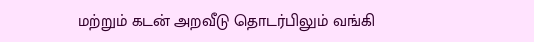மற்றும் கடன் அறவீடு தொடர்பிலும் வங்கி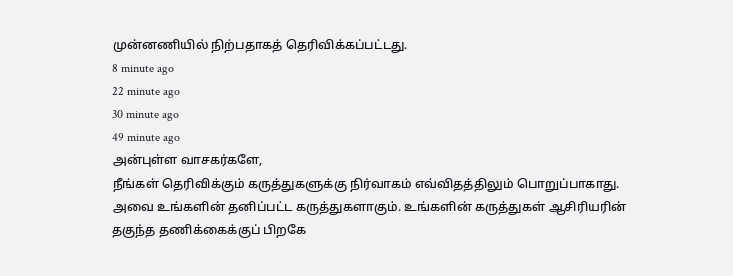முன்னணியில் நிற்பதாகத் தெரிவிக்கப்பட்டது.
8 minute ago
22 minute ago
30 minute ago
49 minute ago
அன்புள்ள வாசகர்களே,
நீங்கள் தெரிவிக்கும் கருத்துகளுக்கு நிர்வாகம் எவ்விதத்திலும் பொறுப்பாகாது. அவை உங்களின் தனிப்பட்ட கருத்துகளாகும். உங்களின் கருத்துகள் ஆசிரியரின் தகுந்த தணிக்கைக்குப் பிறகே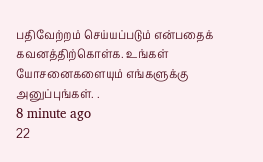பதிவேற்றம் செய்யப்படும் என்பதைக் கவனத்திற்கொள்க. உங்கள் யோசனைகளையும் எங்களுக்கு அனுப்புங்கள். .
8 minute ago
22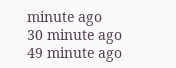minute ago
30 minute ago
49 minute ago